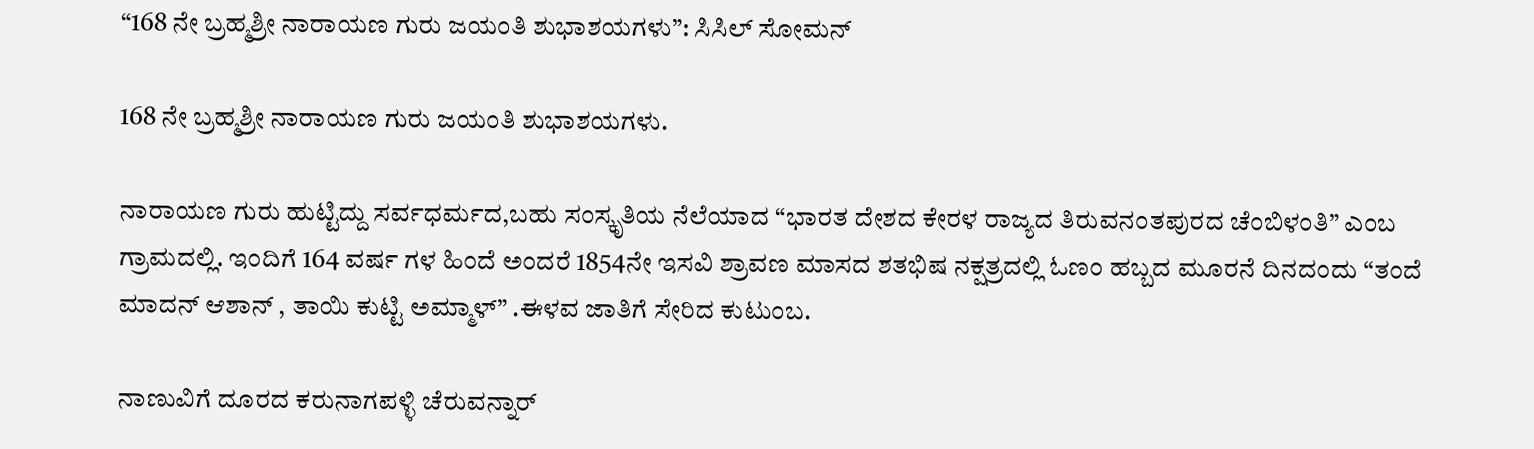“168 ನೇ ಬ್ರಹ್ಮಶ್ರೀ ನಾರಾಯಣ ಗುರು ಜಯಂತಿ ಶುಭಾಶಯಗಳು”: ಸಿಸಿಲ್‌ ಸೋಮನ್

168 ನೇ ಬ್ರಹ್ಮಶ್ರೀ ನಾರಾಯಣ ಗುರು ಜಯಂತಿ ಶುಭಾಶಯಗಳು.

ನಾರಾಯಣ ಗುರು ಹುಟ್ಟಿದ್ದು ಸರ್ವಧರ್ಮದ,ಬಹು ಸಂಸ್ಕೃತಿಯ ನೆಲೆಯಾದ “ಭಾರತ ದೇಶದ ಕೇರಳ ರಾಜ್ಯದ ತಿರುವನಂತಪುರದ ಚೆಂಬಿಳಂತಿ” ಎಂಬ ಗ್ರಾಮದಲ್ಲಿ. ಇಂದಿಗೆ 164 ವರ್ಷ ಗಳ ಹಿಂದೆ ಅಂದರೆ 1854ನೇ ಇಸವಿ ಶ್ರಾವಣ ಮಾಸದ ಶತಭಿಷ ನಕ್ಷತ್ರದಲ್ಲಿ ಓಣಂ ಹಬ್ಬದ ಮೂರನೆ ದಿನದಂದು “ತಂದೆ ಮಾದನ್‌ ಆಶಾನ್‌ , ತಾಯಿ ಕುಟ್ಟಿ ಅಮ್ಮಾಳ್‌” .ಈಳವ ಜಾತಿಗೆ ಸೇರಿದ ಕುಟುಂಬ.

ನಾಣುವಿಗೆ ದೂರದ ಕರುನಾಗಪಳ್ಳಿ ಚೆರುವನ್ನಾರ್‌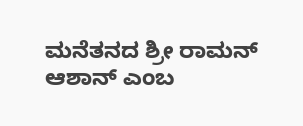ಮನೆತನದ ಶ್ರೀ ರಾಮನ್‌ ಆಶಾನ್‌ ಎಂಬ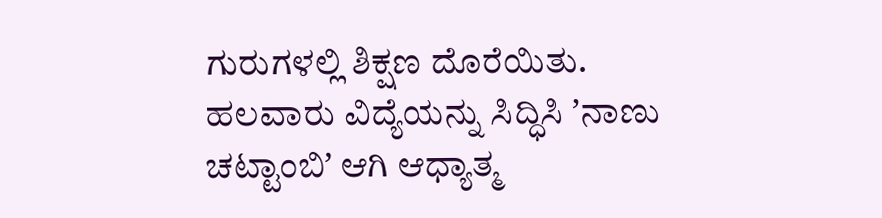ಗುರುಗಳಲ್ಲಿ ಶಿಕ್ಷಣ ದೊರೆಯಿತು. ಹಲವಾರು ವಿದ್ಯೆಯನ್ನು ಸಿದ್ಧಿಸಿ ʼನಾಣು ಚಟ್ಟಾಂಬಿʼ ಆಗಿ ಆಧ್ಯಾತ್ಮ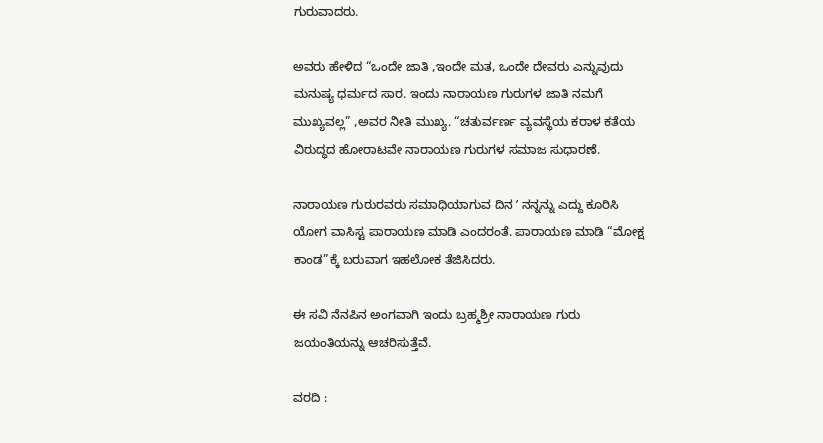ಗುರುವಾದರು.

ಅವರು ಹೇಳಿದ “ಒಂದೇ ಜಾತಿ ,ಇಂದೇ ಮತ, ಒಂದೇ ದೇವರು ಎನ್ನುವುದು ಮನುಷ್ಯ ಧರ್ಮದ ಸಾರ. ಇಂದು ನಾರಾಯಣ ಗುರುಗಳ ಜಾತಿ ನಮಗೆ ಮುಖ್ಯವಲ್ಲ” ,ಅವರ ನೀತಿ ಮುಖ್ಯ. “ಚತುರ್ವರ್ಣ ವ್ಯವಸ್ಥೆಯ ಕರಾಳ ಕತೆಯ ವಿರುದ್ಧದ ಹೋರಾಟವೇ ನಾರಾಯಣ ಗುರುಗಳ ಸಮಾಜ ಸುಧಾರಣೆ.

ನಾರಾಯಣ ಗುರುರವರು ಸಮಾಧಿಯಾಗುವ ದಿನ ʼ ನನ್ನನ್ನು ಎದ್ದು ಕೂರಿಸಿ ಯೋಗ ವಾಸಿಸ್ಟ ಪಾರಾಯಣ ಮಾಡಿ ಎಂದರಂತೆ. ಪಾರಾಯಣ ಮಾಡಿ “ಮೋಕ್ಷ ಕಾಂಡ”ಕ್ಕೆ ಬರುವಾಗ ಇಹಲೋಕ ತೆಜಿಸಿದರು.

ಈ ಸವಿ ನೆನಪಿನ ಅಂಗವಾಗಿ ಇಂದು ಬ್ರಹ್ಮಶ್ರೀ ನಾರಾಯಣ ಗುರು ಜಯಂತಿಯನ್ನು ಆಚರಿಸುತ್ತೆವೆ.

ವರದಿ :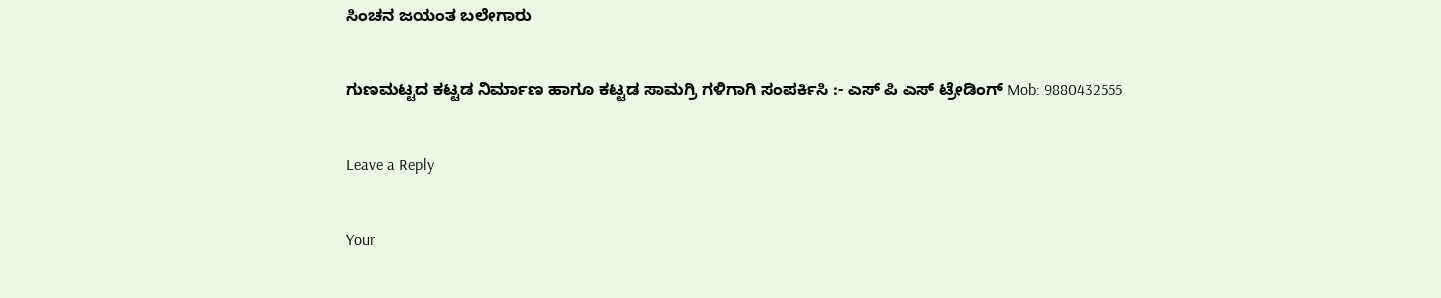ಸಿಂಚನ ಜಯಂತ ಬಲೇಗಾರು

ಗುಣಮಟ್ಟದ ಕಟ್ಟಡ ನಿರ್ಮಾಣ ಹಾಗೂ ಕಟ್ಟಡ ಸಾಮಗ್ರಿ ಗಳಿಗಾಗಿ ಸಂಪರ್ಕಿಸಿ :- ಎಸ್ ಪಿ ಎಸ್ ಟ್ರೇಡಿಂಗ್ Mob: 9880432555

Leave a Reply

Your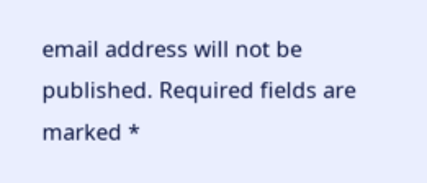email address will not be published. Required fields are marked *